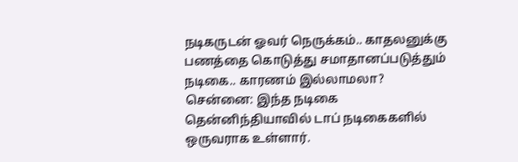நடிகருடன் ஓவர் நெருக்கம்.. காதலனுக்கு பணத்தை கொடுத்து சமாதானப்படுத்தும் நடிகை.. காரணம் இல்லாமலா?
சென்னை: இந்த நடிகை தென்னிந்தியாவில் டாப் நடிகைகளில் ஒருவராக உள்ளார்.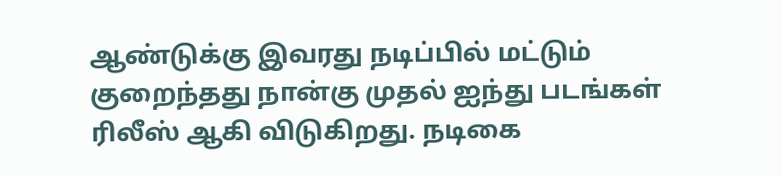ஆண்டுக்கு இவரது நடிப்பில் மட்டும் குறைந்தது நான்கு முதல் ஐந்து படங்கள் ரிலீஸ் ஆகி விடுகிறது. நடிகை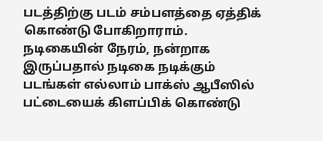படத்திற்கு படம் சம்பளத்தை ஏத்திக் கொண்டு போகிறாராம். நடிகையின் நேரம், நன்றாக இருப்பதால் நடிகை நடிக்கும் படங்கள் எல்லாம் பாக்ஸ் ஆபீஸில் பட்டையைக் கிளப்பிக் கொண்டு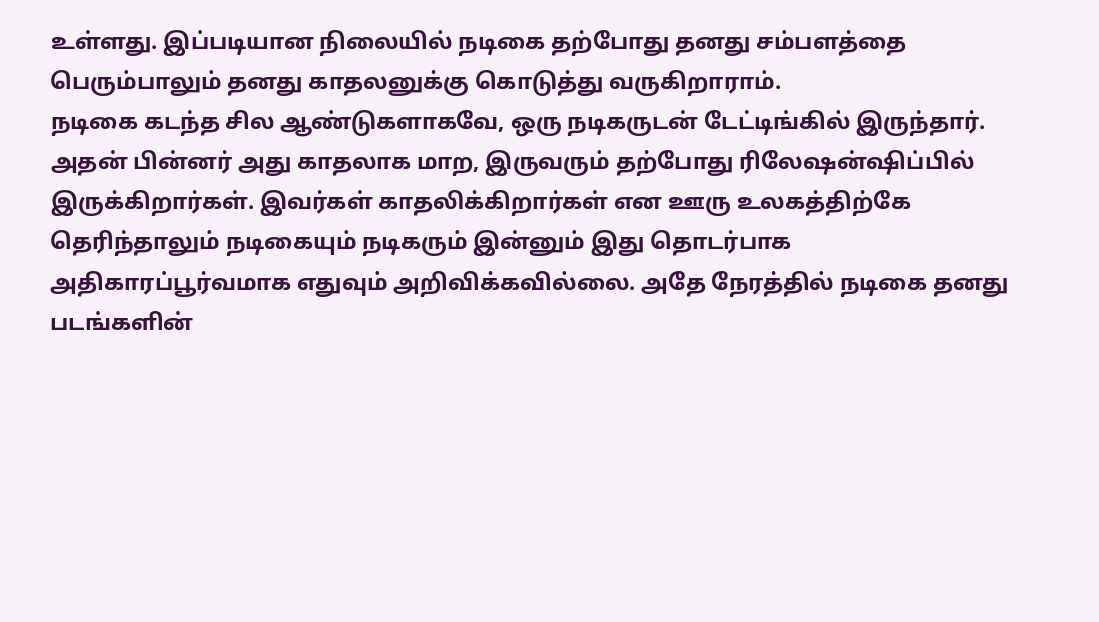உள்ளது. இப்படியான நிலையில் நடிகை தற்போது தனது சம்பளத்தை பெரும்பாலும் தனது காதலனுக்கு கொடுத்து வருகிறாராம்.
நடிகை கடந்த சில ஆண்டுகளாகவே, ஒரு நடிகருடன் டேட்டிங்கில் இருந்தார். அதன் பின்னர் அது காதலாக மாற, இருவரும் தற்போது ரிலேஷன்ஷிப்பில் இருக்கிறார்கள். இவர்கள் காதலிக்கிறார்கள் என ஊரு உலகத்திற்கே தெரிந்தாலும் நடிகையும் நடிகரும் இன்னும் இது தொடர்பாக அதிகாரப்பூர்வமாக எதுவும் அறிவிக்கவில்லை. அதே நேரத்தில் நடிகை தனது படங்களின்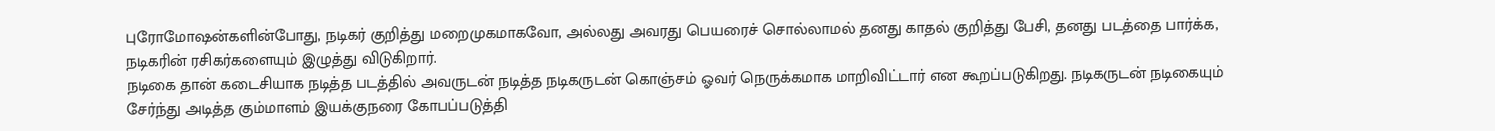புரோமோஷன்களின்போது, நடிகர் குறித்து மறைமுகமாகவோ, அல்லது அவரது பெயரைச் சொல்லாமல் தனது காதல் குறித்து பேசி, தனது படத்தை பார்க்க, நடிகரின் ரசிகர்களையும் இழுத்து விடுகிறார்.
நடிகை தான் கடைசியாக நடித்த படத்தில் அவருடன் நடித்த நடிகருடன் கொஞ்சம் ஓவர் நெருக்கமாக மாறிவிட்டார் என கூறப்படுகிறது. நடிகருடன் நடிகையும் சேர்ந்து அடித்த கும்மாளம் இயக்குநரை கோபப்படுத்தி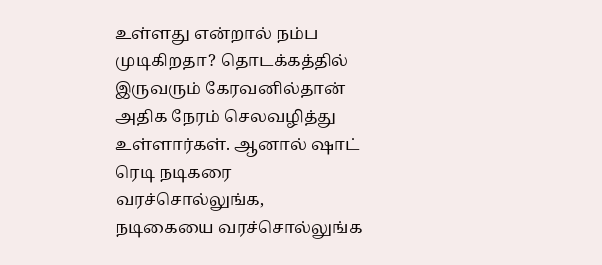உள்ளது என்றால் நம்ப முடிகிறதா? தொடக்கத்தில் இருவரும் கேரவனில்தான் அதிக நேரம் செலவழித்து உள்ளார்கள். ஆனால் ஷாட் ரெடி நடிகரை வரச்சொல்லுங்க, நடிகையை வரச்சொல்லுங்க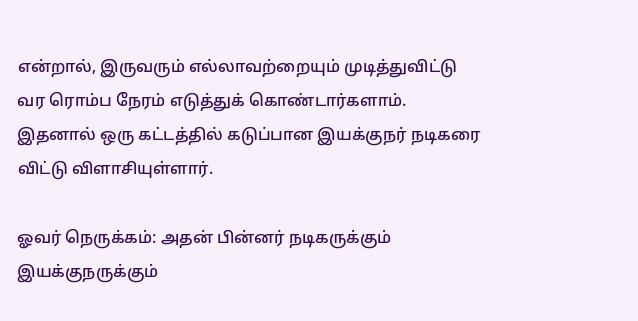என்றால், இருவரும் எல்லாவற்றையும் முடித்துவிட்டு வர ரொம்ப நேரம் எடுத்துக் கொண்டார்களாம். இதனால் ஒரு கட்டத்தில் கடுப்பான இயக்குநர் நடிகரை விட்டு விளாசியுள்ளார்.

ஓவர் நெருக்கம்: அதன் பின்னர் நடிகருக்கும் இயக்குநருக்கும்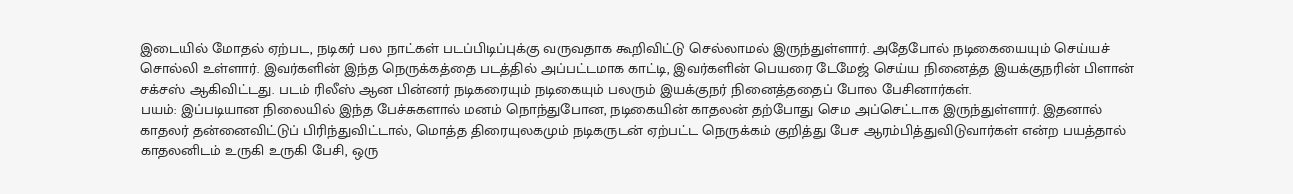இடையில் மோதல் ஏற்பட, நடிகர் பல நாட்கள் படப்பிடிப்புக்கு வருவதாக கூறிவிட்டு செல்லாமல் இருந்துள்ளார். அதேபோல் நடிகையையும் செய்யச் சொல்லி உள்ளார். இவர்களின் இந்த நெருக்கத்தை படத்தில் அப்பட்டமாக காட்டி, இவர்களின் பெயரை டேமேஜ் செய்ய நினைத்த இயக்குநரின் பிளான் சக்சஸ் ஆகிவிட்டது. படம் ரிலீஸ் ஆன பின்னர் நடிகரையும் நடிகையும் பலரும் இயக்குநர் நினைத்ததைப் போல பேசினார்கள்.
பயம்: இப்படியான நிலையில் இந்த பேச்சுகளால் மனம் நொந்துபோன, நடிகையின் காதலன் தற்போது செம அப்செட்டாக இருந்துள்ளார். இதனால் காதலர் தன்னைவிட்டுப் பிரிந்துவிட்டால், மொத்த திரையுலகமும் நடிகருடன் ஏற்பட்ட நெருக்கம் குறித்து பேச ஆரம்பித்துவிடுவார்கள் என்ற பயத்தால் காதலனிடம் உருகி உருகி பேசி, ஒரு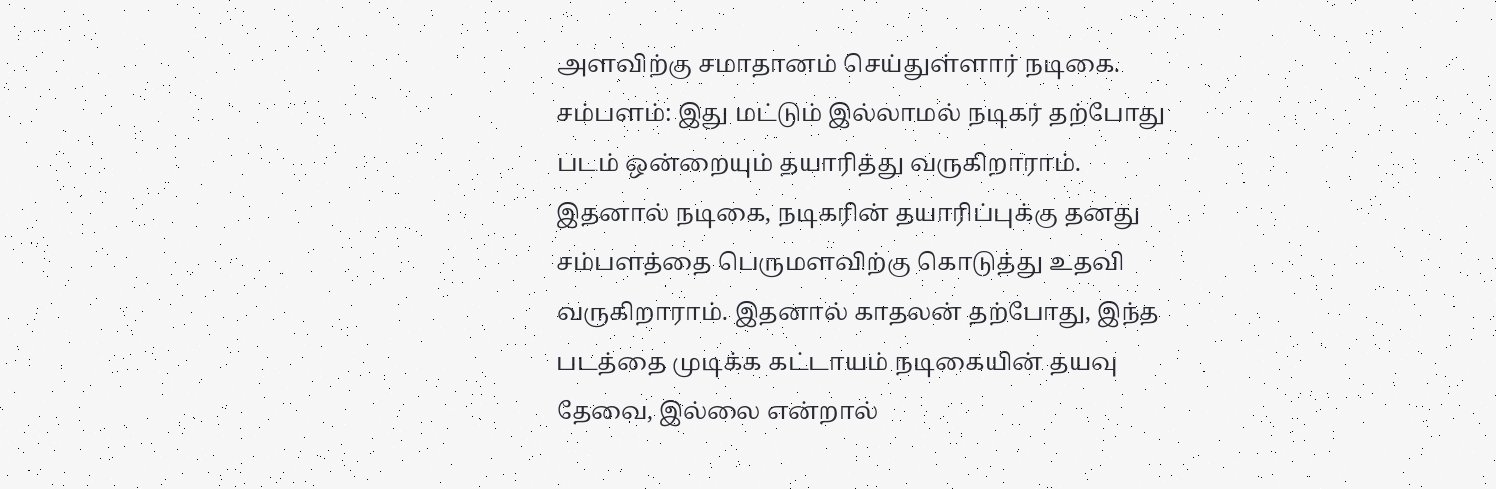அளவிற்கு சமாதானம் செய்துள்ளார் நடிகை.
சம்பளம்: இது மட்டும் இல்லாமல் நடிகர் தற்போது படம் ஒன்றையும் தயாரித்து வருகிறாராம். இதனால் நடிகை, நடிகரின் தயாரிப்புக்கு தனது சம்பளத்தை பெருமளவிற்கு கொடுத்து உதவி வருகிறாராம். இதனால் காதலன் தற்போது, இந்த படத்தை முடிக்க கட்டாயம் நடிகையின் தயவு தேவை, இல்லை என்றால்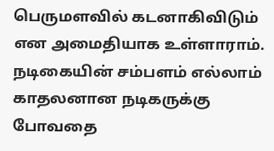பெருமளவில் கடனாகிவிடும் என அமைதியாக உள்ளாராம். நடிகையின் சம்பளம் எல்லாம் காதலனான நடிகருக்கு போவதை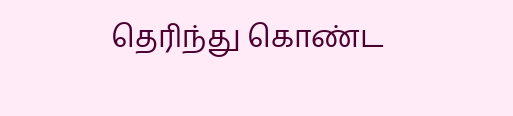தெரிந்து கொண்ட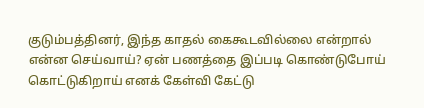குடும்பத்தினர், இந்த காதல் கைகூடவில்லை என்றால் என்ன செய்வாய்? ஏன் பணத்தை இப்படி கொண்டுபோய் கொட்டுகிறாய் எனக் கேள்வி கேட்டு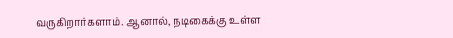வருகிறார்களாம். ஆனால், நடிகைக்கு உள்ள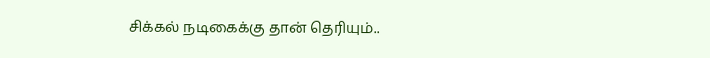சிக்கல் நடிகைக்கு தான் தெரியும்..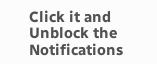Click it and Unblock the Notifications